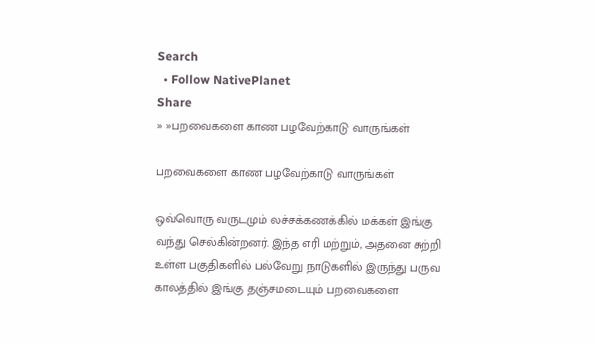Search
  • Follow NativePlanet
Share
» »பறவைகளை காண பழவேற்காடு வாருங்கள்

பறவைகளை காண பழவேற்காடு வாருங்கள்

ஒவ்வொரு வருடமும் லச்சக்கணக்கில் மக்கள் இங்கு வந்து செல்கின்றனர். இந்த எரி மற்றும், அதனை சுற்றி உள்ள பகுதிகளில் பல்வேறு நாடுகளில் இருந்து பருவ காலத்தில் இங்கு தஞ்சமடையும் பறவைகளை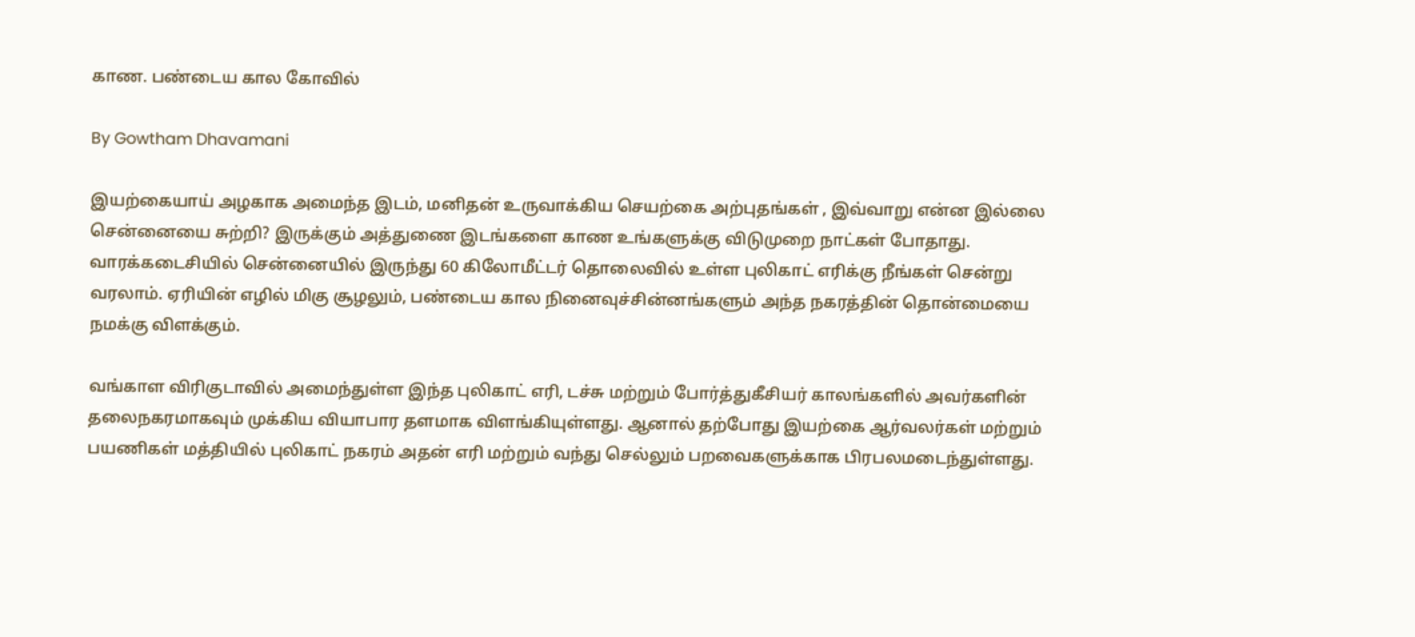காண. பண்டைய கால கோவில்

By Gowtham Dhavamani

இயற்கையாய் அழகாக அமைந்த இடம், மனிதன் உருவாக்கிய செயற்கை அற்புதங்கள் , இவ்வாறு என்ன இல்லை சென்னையை சுற்றி? இருக்கும் அத்துணை இடங்களை காண உங்களுக்கு விடுமுறை நாட்கள் போதாது. வாரக்கடைசியில் சென்னையில் இருந்து 60 கிலோமீட்டர் தொலைவில் உள்ள புலிகாட் எரிக்கு நீங்கள் சென்று வரலாம். ஏரியின் எழில் மிகு சூழலும், பண்டைய கால நினைவுச்சின்னங்களும் அந்த நகரத்தின் தொன்மையை நமக்கு விளக்கும்.

வங்காள விரிகுடாவில் அமைந்துள்ள இந்த புலிகாட் எரி, டச்சு மற்றும் போர்த்துகீசியர் காலங்களில் அவர்களின் தலைநகரமாகவும் முக்கிய வியாபார தளமாக விளங்கியுள்ளது. ஆனால் தற்போது இயற்கை ஆர்வலர்கள் மற்றும் பயணிகள் மத்தியில் புலிகாட் நகரம் அதன் எரி மற்றும் வந்து செல்லும் பறவைகளுக்காக பிரபலமடைந்துள்ளது.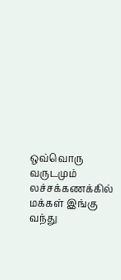ஒவ்வொரு வருடமும் லச்சக்கணக்கில் மக்கள் இங்கு வந்து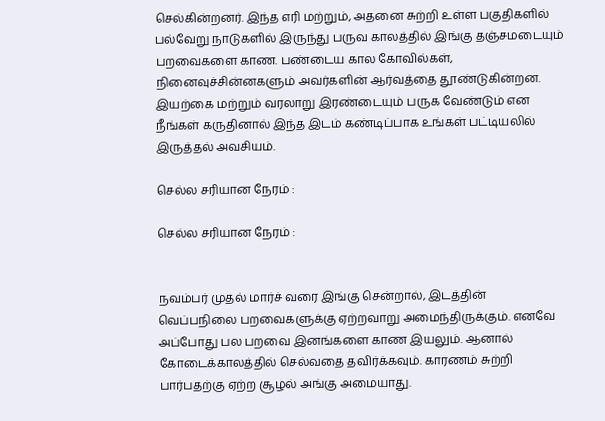செல்கின்றனர். இந்த எரி மற்றும், அதனை சுற்றி உள்ள பகுதிகளில் பல்வேறு நாடுகளில் இருந்து பருவ காலத்தில் இங்கு தஞ்சமடையும் பறவைகளை காண. பண்டைய கால கோவில்கள், நினைவுச்சின்னகளும் அவர்களின் ஆர்வத்தை தூண்டுகின்றன. இயற்கை மற்றும் வரலாறு இரண்டையும் பருக வேண்டும் என நீங்கள் கருதினால் இந்த இடம் கண்டிப்பாக உங்கள் பட்டியலில் இருத்தல் அவசியம்.

செல்ல சரியான நேரம் :

செல்ல சரியான நேரம் :


நவம்பர் முதல் மார்ச் வரை இங்கு சென்றால், இடத்தின் வெப்பநிலை பறவைகளுக்கு ஏற்றவாறு அமைந்திருக்கும். எனவே அப்போது பல பறவை இனங்களை காண இயலும். ஆனால் கோடைக்காலத்தில் செல்வதை தவிர்க்கவும். காரணம் சுற்றி பார்பதற்கு ஏற்ற சூழல் அங்கு அமையாது.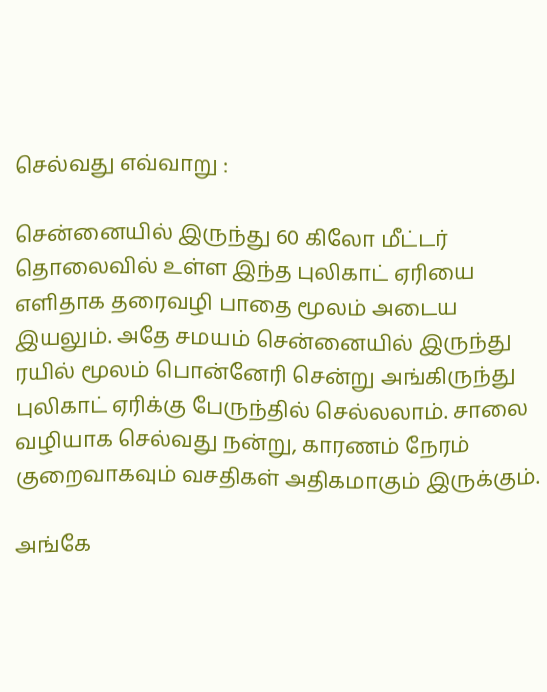செல்வது எவ்வாறு :

சென்னையில் இருந்து 60 கிலோ மீட்டர் தொலைவில் உள்ள இந்த புலிகாட் ஏரியை எளிதாக தரைவழி பாதை மூலம் அடைய இயலும். அதே சமயம் சென்னையில் இருந்து ரயில் மூலம் பொன்னேரி சென்று அங்கிருந்து புலிகாட் ஏரிக்கு பேருந்தில் செல்லலாம். சாலை வழியாக செல்வது நன்று, காரணம் நேரம் குறைவாகவும் வசதிகள் அதிகமாகும் இருக்கும்.

அங்கே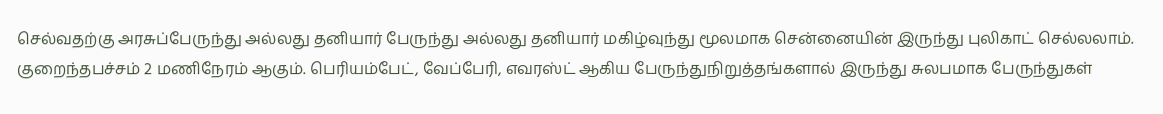செல்வதற்கு அரசுப்பேருந்து அல்லது தனியார் பேருந்து அல்லது தனியார் மகிழ்வுந்து மூலமாக சென்னையின் இருந்து புலிகாட் செல்லலாம். குறைந்தபச்சம் 2 மணிநேரம் ஆகும். பெரியம்பேட், வேப்பேரி, எவரஸ்ட் ஆகிய பேருந்துநிறுத்தங்களால் இருந்து சுலபமாக பேருந்துகள்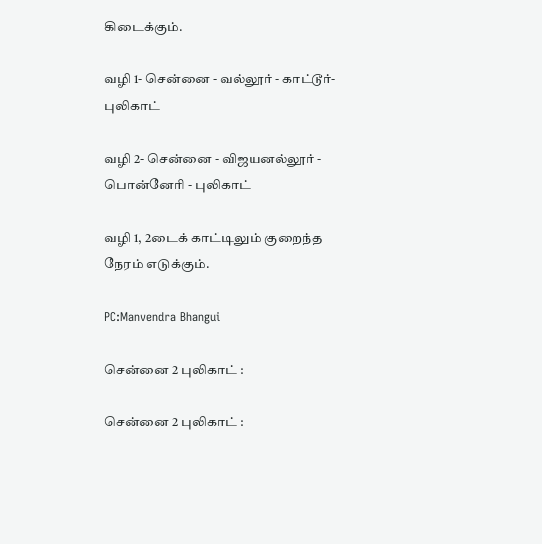கிடைக்கும்.

வழி 1- சென்னை - வல்லூர் - காட்டூர்-புலிகாட்

வழி 2- சென்னை - விஜயனல்லூர் - பொன்னேரி - புலிகாட்

வழி 1, 2டைக் காட்டிலும் குறைந்த நேரம் எடுக்கும்.

PC:Manvendra Bhangui

சென்னை 2 புலிகாட் :

சென்னை 2 புலிகாட் :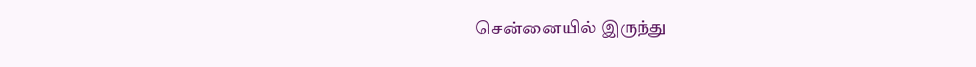சென்னையில் இருந்து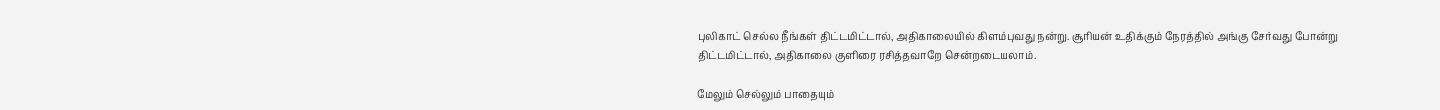புலிகாட் செல்ல நீங்கள் திட்டமிட்டால், அதிகாலையில் கிளம்புவது நன்று. சூரியன் உதிக்கும் நேரத்தில் அங்கு சேர்வது போன்று திட்டமிட்டால், அதிகாலை குளிரை ரசித்தவாறே சென்றடையலாம்.

மேலும் செல்லும் பாதையும்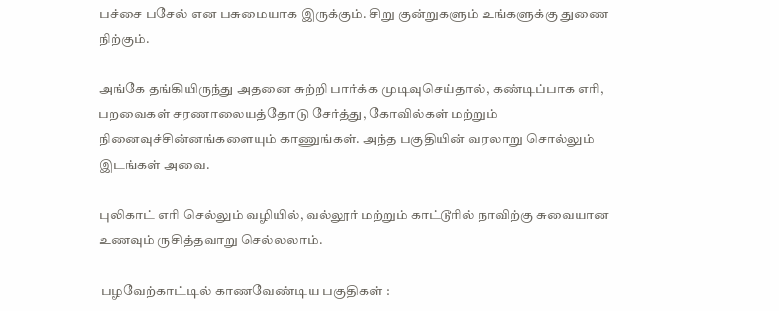பச்சை பசேல் என பசுமையாக இருக்கும். சிறு குன்றுகளும் உங்களுக்கு துணை நிற்கும்.

அங்கே தங்கியிருந்து அதனை சுற்றி பார்க்க முடிவுசெய்தால், கண்டிப்பாக எரி, பறவைகள் சரணாலையத்தோடு சேர்த்து, கோவில்கள் மற்றும் நினைவுச்சின்னங்களையும் காணுங்கள். அந்த பகுதியின் வரலாறு சொல்லும் இடங்கள் அவை.

புலிகாட் எரி செல்லும் வழியில், வல்லூர் மற்றும் காட்டூரில் நாவிற்கு சுவையான உணவும் ருசித்தவாறு செல்லலாம்.

 பழவேற்காட்டில் காணவேண்டிய பகுதிகள் :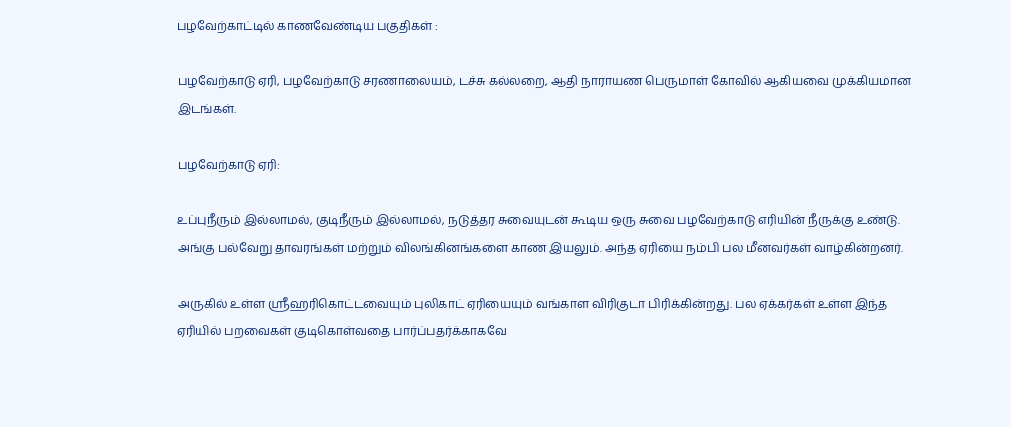பழவேற்காட்டில் காணவேண்டிய பகுதிகள் :

பழவேற்காடு ஏரி, பழவேற்காடு சரணாலையம், டச்சு கல்லறை, ஆதி நாராயண பெருமாள் கோவில் ஆகியவை முக்கியமான இடங்கள்.

பழவேற்காடு ஏரி:

உப்புநீரும் இல்லாமல், குடிநீரும் இல்லாமல், நடுத்தர சுவையுடன் கூடிய ஒரு சுவை பழவேற்காடு எரியின் நீருக்கு உண்டு. அங்கு பல்வேறு தாவரங்கள் மற்றும் விலங்கினங்களை காண இயலும். அந்த ஏரியை நம்பி பல மீனவர்கள் வாழ்கின்றனர்.

அருகில் உள்ள ஸ்ரீஹரிகொட்டவையும் புலிகாட் ஏரியையும் வங்காள விரிகுடா பிரிக்கின்றது. பல ஏக்கர்கள் உள்ள இந்த ஏரியில் பறவைகள் குடிகொள்வதை பார்ப்பதர்க்காகவே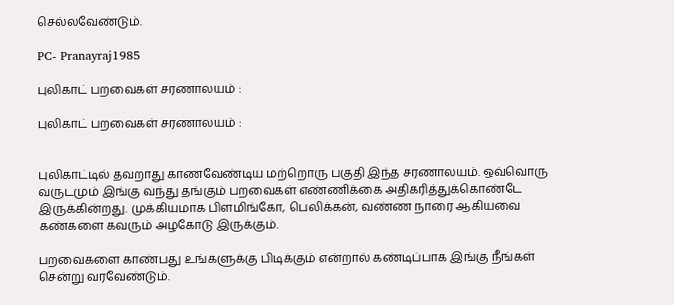செல்லவேண்டும்.

PC- Pranayraj1985

புலிகாட் பறவைகள் சரணாலயம் :

புலிகாட் பறவைகள் சரணாலயம் :


புலிகாட்டில் தவறாது காணவேண்டிய மற்றொரு பகுதி இந்த சரணாலயம். ஒவ்வொரு வருடமும் இங்கு வந்து தங்கும் பறவைகள் எண்ணிக்கை அதிகரித்துக்கொண்டே இருக்கின்றது. முக்கியமாக பிளமிங்கோ, பெலிக்கன், வண்ண நாரை ஆகியவை கண்களை கவரும் அழகோடு இருக்கும்.

பறவைகளை காண்பது உங்களுக்கு பிடிக்கும் என்றால் கண்டிப்பாக இங்கு நீங்கள் சென்று வரவேண்டும்.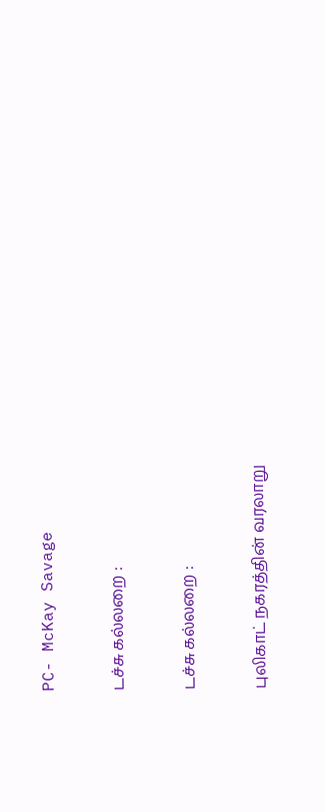PC- McKay Savage

டச்சு கல்லறை :

டச்சு கல்லறை :

புலிகாட் நகரத்தின் வரலாறு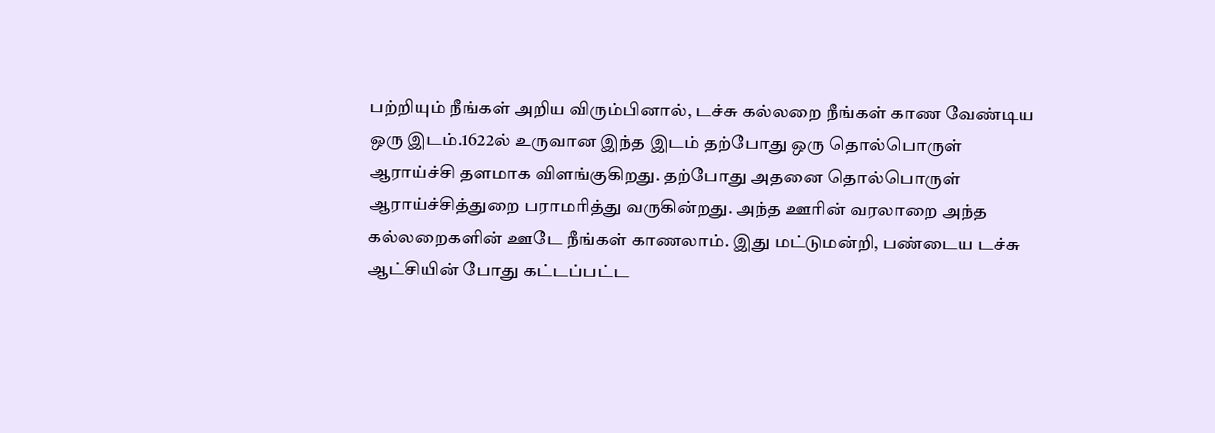பற்றியும் நீங்கள் அறிய விரும்பினால், டச்சு கல்லறை நீங்கள் காண வேண்டிய ஒரு இடம்.1622ல் உருவான இந்த இடம் தற்போது ஒரு தொல்பொருள் ஆராய்ச்சி தளமாக விளங்குகிறது. தற்போது அதனை தொல்பொருள் ஆராய்ச்சித்துறை பராமரித்து வருகின்றது. அந்த ஊரின் வரலாறை அந்த கல்லறைகளின் ஊடே நீங்கள் காணலாம். இது மட்டுமன்றி, பண்டைய டச்சு ஆட்சியின் போது கட்டப்பட்ட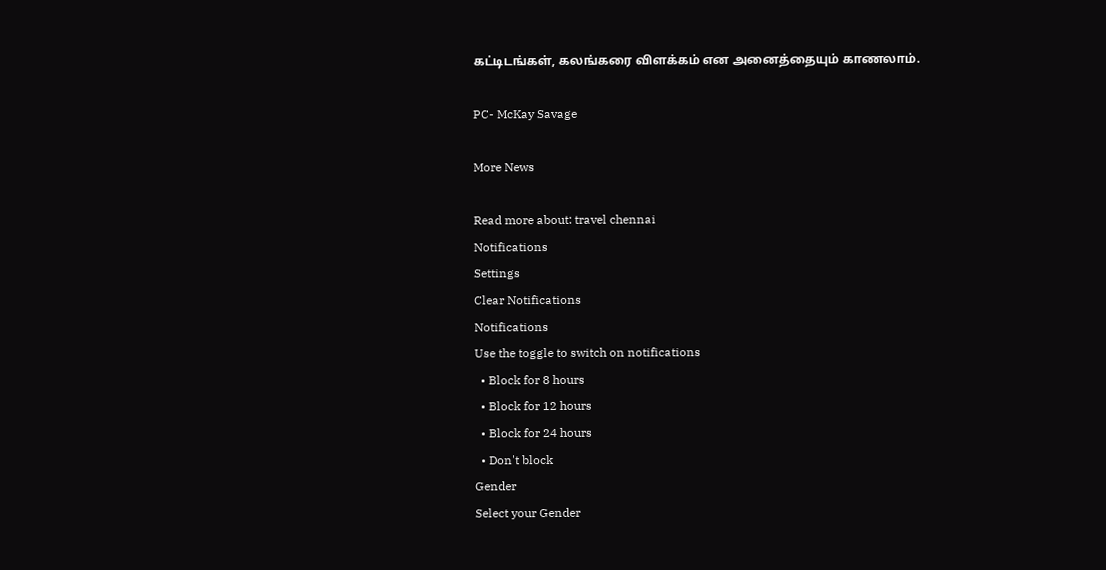கட்டிடங்கள், கலங்கரை விளக்கம் என அனைத்தையும் காணலாம்.

PC- McKay Savage

More News

Read more about: travel chennai
Notifications
Settings
Clear Notifications
Notifications
Use the toggle to switch on notifications
  • Block for 8 hours
  • Block for 12 hours
  • Block for 24 hours
  • Don't block
Gender
Select your Gender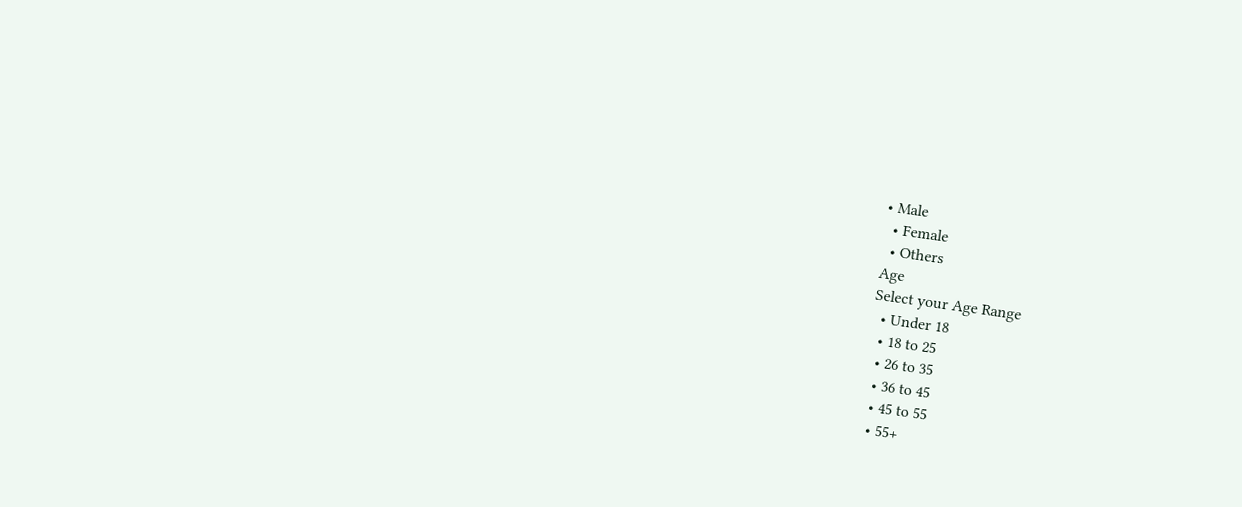• Male
  • Female
  • Others
Age
Select your Age Range
  • Under 18
  • 18 to 25
  • 26 to 35
  • 36 to 45
  • 45 to 55
  • 55+